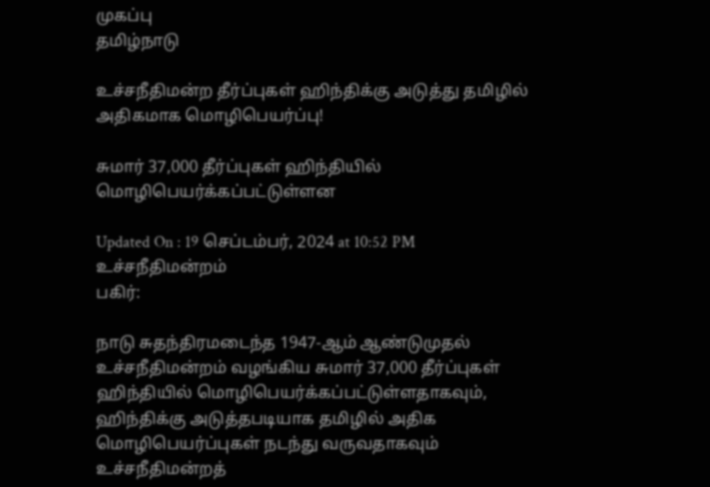முகப்பு
தமிழ்நாடு

உச்சநீதிமன்ற தீர்ப்புகள் ஹிந்திக்கு அடுத்து தமிழில் அதிகமாக மொழிபெயர்ப்பு!

சுமார் 37,000 தீர்ப்புகள் ஹிந்தியில் மொழிபெயர்க்கப்பட்டுள்ளன

Updated On : 19 செப்டம்பர், 2024 at 10:52 PM
உச்சநீதிமன்றம்
பகிர்:

நாடு சுதந்திரமடைந்த 1947-ஆம் ஆண்டுமுதல் உச்சநீதிமன்றம் வழங்கிய சுமார் 37,000 தீர்ப்புகள் ஹிந்தியில் மொழிபெயர்க்கப்பட்டுள்ளதாகவும், ஹிந்திக்கு அடுத்தபடியாக தமிழில் அதிக மொழிபெயர்ப்புகள் நடந்து வருவதாகவும் உச்சநீதிமன்றத்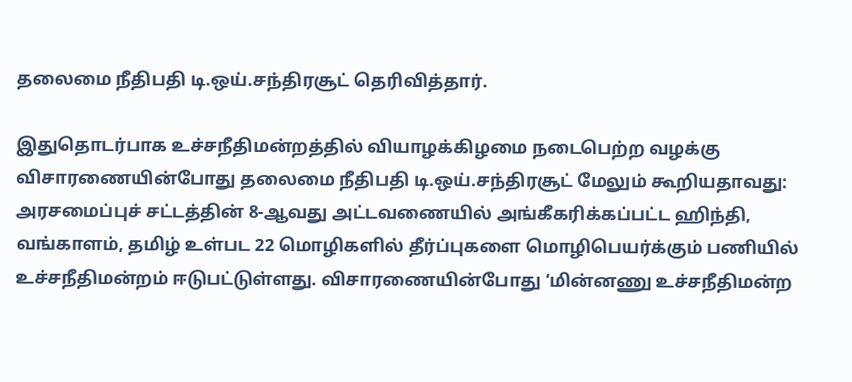தலைமை நீதிபதி டி.ஒய்.சந்திரசூட் தெரிவித்தார்.

இதுதொடர்பாக உச்சநீதிமன்றத்தில் வியாழக்கிழமை நடைபெற்ற வழக்கு விசாரணையின்போது தலைமை நீதிபதி டி.ஒய்.சந்திரசூட் மேலும் கூறியதாவது: அரசமைப்புச் சட்டத்தின் 8-ஆவது அட்டவணையில் அங்கீகரிக்கப்பட்ட ஹிந்தி, வங்காளம், தமிழ் உள்பட 22 மொழிகளில் தீர்ப்புகளை மொழிபெயர்க்கும் பணியில் உச்சநீதிமன்றம் ஈடுபட்டுள்ளது. விசாரணையின்போது ‘மின்னணு உச்சநீதிமன்ற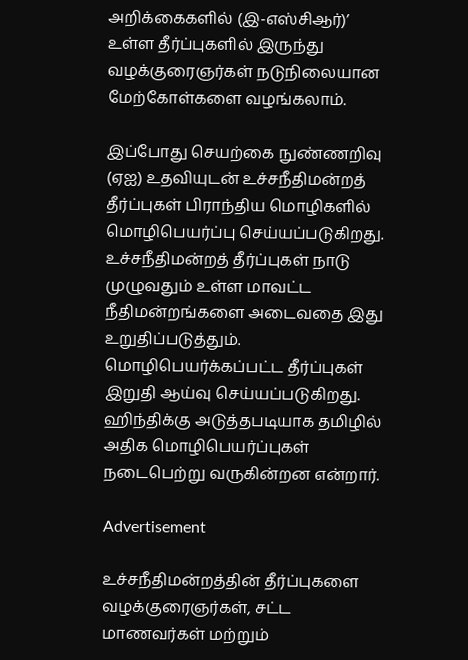அறிக்கைகளில் (இ-எஸ்சிஆர்)’ உள்ள தீர்ப்புகளில் இருந்து வழக்குரைஞர்கள் நடுநிலையான மேற்கோள்களை வழங்கலாம்.

இப்போது செயற்கை நுண்ணறிவு (ஏஐ) உதவியுடன் உச்சநீதிமன்றத் தீர்ப்புகள் பிராந்திய மொழிகளில் மொழிபெயர்ப்பு செய்யப்படுகிறது. உச்சநீதிமன்றத் தீர்ப்புகள் நாடு முழுவதும் உள்ள மாவட்ட நீதிமன்றங்களை அடைவதை இது உறுதிப்படுத்தும். மொழிபெயர்க்கப்பட்ட தீர்ப்புகள் இறுதி ஆய்வு செய்யப்படுகிறது. ஹிந்திக்கு அடுத்தபடியாக தமிழில் அதிக மொழிபெயர்ப்புகள் நடைபெற்று வருகின்றன என்றார்.

Advertisement

உச்சநீதிமன்றத்தின் தீர்ப்புகளை வழக்குரைஞர்கள், சட்ட மாணவர்கள் மற்றும்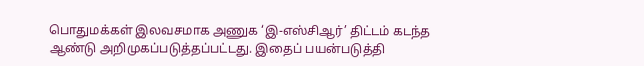பொதுமக்கள் இலவசமாக அணுக ‘இ-எஸ்சிஆர்’ திட்டம் கடந்த ஆண்டு அறிமுகப்படுத்தப்பட்டது. இதைப் பயன்படுத்தி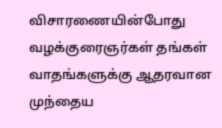விசாரணையின்போது வழக்குரைஞர்கள் தங்கள் வாதங்களுக்கு ஆதரவான முந்தைய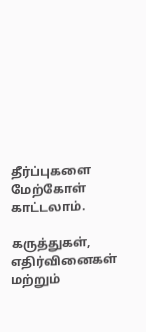தீர்ப்புகளை மேற்கோள் காட்டலாம்.

கருத்துகள், எதிர்வினைகள் மற்றும்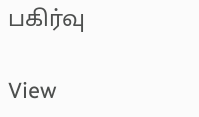பகிர்வு

View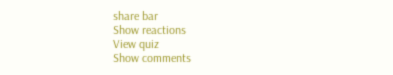share bar
Show reactions
View quiz
Show comments